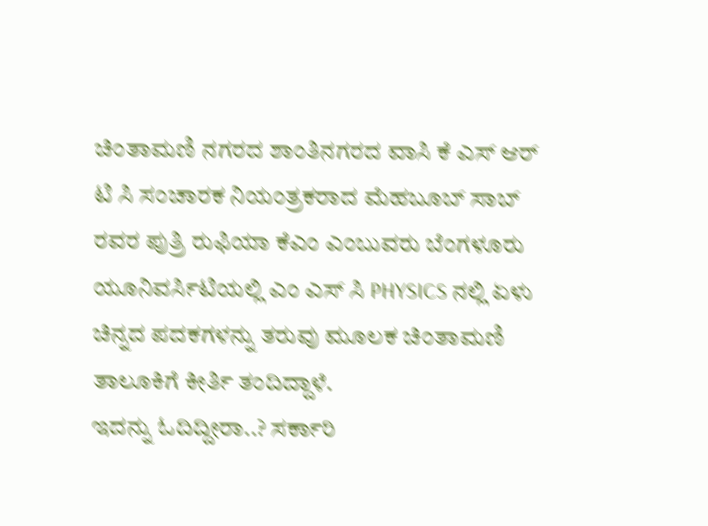ಚಿಂತಾಮಣಿ ನಗರದ ಶಾಂತಿನಗರದ ವಾಸಿ ಕೆ ಎಸ್ ಆರ್ ಟಿ ಸಿ ಸಂಚಾರಕ ನಿಯಂತ್ರಕರಾದ ಮೆಹಬೂಬ್ ಸಾಬ್ ರವರ ಪುತ್ರಿ ರುಫಿಯಾ ಕೆಎಂ ಎಂಬುವರು ಬೆಂಗಳೂರು ಯೂನಿವರ್ಸಿಟಿಯಲ್ಲಿ ಎಂ ಎಸ್ ಸಿ PHYSICS ನಲ್ಲಿ ಏಳು ಚಿನ್ನದ ಪದಕಗಳನ್ನು ತರುವು ಮೂಲಕ ಚಿಂತಾಮಣಿ ತಾಲೂಕಿಗೆ ಕೀರ್ತಿ ತಂದಿದ್ದಾಳೆ.
ಇದನ್ನು ಓದಿದ್ದೀರಾ..? ಸರ್ಕಾರಿ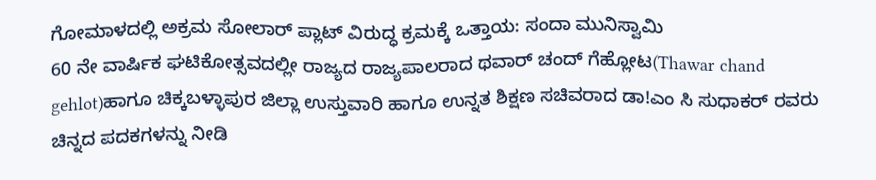ಗೋಮಾಳದಲ್ಲಿ ಅಕ್ರಮ ಸೋಲಾರ್ ಪ್ಲಾಟ್ ವಿರುದ್ಧ ಕ್ರಮಕ್ಕೆ ಒತ್ತಾಯ: ಸಂದಾ ಮುನಿಸ್ವಾಮಿ
60 ನೇ ವಾರ್ಷಿಕ ಘಟಿಕೋತ್ಸವದಲ್ಲೀ ರಾಜ್ಯದ ರಾಜ್ಯಪಾಲರಾದ ಥವಾರ್ ಚಂದ್ ಗೆಹ್ಲೋಟ(Thawar chand gehlot)ಹಾಗೂ ಚಿಕ್ಕಬಳ್ಳಾಪುರ ಜಿಲ್ಲಾ ಉಸ್ತುವಾರಿ ಹಾಗೂ ಉನ್ನತ ಶಿಕ್ಷಣ ಸಚಿವರಾದ ಡಾ!ಎಂ ಸಿ ಸುಧಾಕರ್ ರವರು ಚಿನ್ನದ ಪದಕಗಳನ್ನು ನೀಡಿ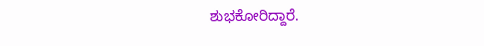ಶುಭಕೋರಿದ್ದಾರೆ.